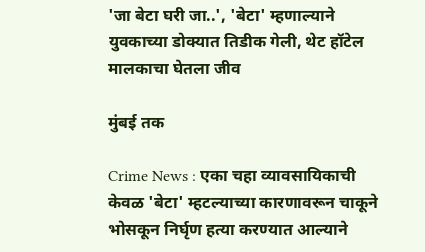'जा बेटा घरी जा..', 'बेटा' म्हणाल्याने युवकाच्या डोक्यात तिडीक गेली, थेट हॉटेल मालकाचा घेतला जीव

मुंबई तक

Crime News : एका चहा व्यावसायिकाची केवळ 'बेटा' म्हटल्याच्या कारणावरून चाकूने भोसकून निर्घृण हत्या करण्यात आल्याने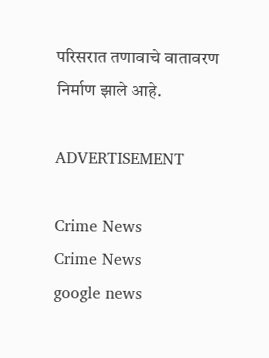परिसरात तणावाचे वातावरण निर्माण झाले आहे.

ADVERTISEMENT

Crime News
Crime News
google news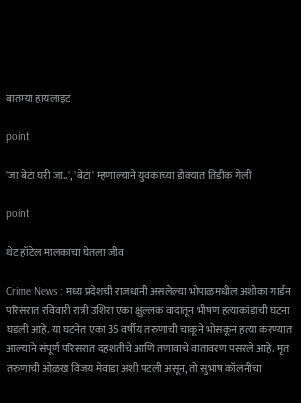बातम्या हायलाइट

point

'जा बेटा घरी जा..', 'बेटा' म्हणाल्याने युवकाच्या डोक्यात तिडीक गेली

point

थेट हॉटेल मालकाचा घेतला जीव

Crime News : मध्य प्रदेशची राजधानी असलेल्या भोपाळमधील अशोका गार्डन परिसरात रविवारी रात्री उशिरा एका क्षुल्लक वादातून भीषण हत्याकांडाची घटना घडली आहे. या घटनेत एका 35 वर्षीय तरुणाची चाकूने भोसकून हत्या करण्यात आल्याने संपूर्ण परिसरात दहशतीचे आणि तणावाचे वातावरण पसरले आहे. मृत तरुणाची ओळख विजय मेवाडा अशी पटली असून, तो सुभाष कॉलनीचा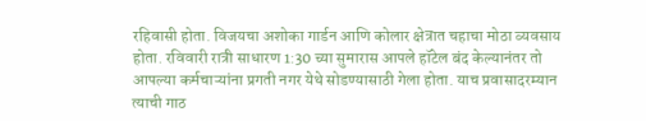रहिवासी होता. विजयचा अशोका गार्डन आणि कोलार क्षेत्रात चहाचा मोठा व्यवसाय होता. रविवारी रात्री साधारण 1:30 च्या सुमारास आपले हॉटेल बंद केल्यानंतर तो आपल्या कर्मचाऱ्यांना प्रगती नगर येथे सोडण्यासाठी गेला होता. याच प्रवासादरम्यान त्याची गाठ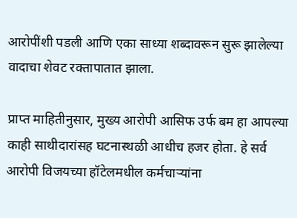आरोपींशी पडली आणि एका साध्या शब्दावरून सुरू झालेल्या वादाचा शेवट रक्तापातात झाला.

प्राप्त माहितीनुसार, मुख्य आरोपी आसिफ उर्फ बम हा आपल्या काही साथीदारांसह घटनास्थळी आधीच हजर होता. हे सर्व आरोपी विजयच्या हॉटेलमधील कर्मचाऱ्यांना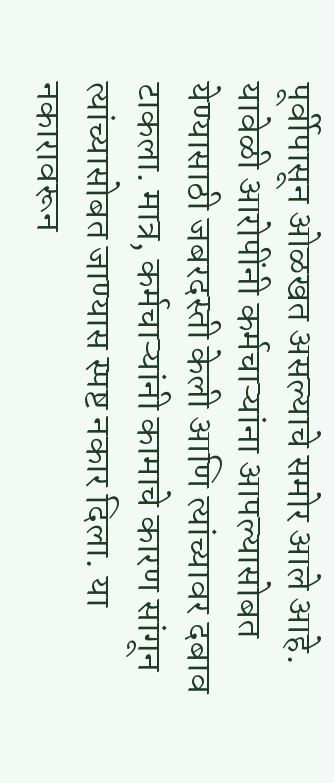पूर्वीपासून ओळखत असल्याचे समोर आले आहे. यावेळी आरोपींनी कर्मचाऱ्यांना आपल्यासोबत येण्यासाठी जबरदस्ती केली आणि त्यांच्यावर दबाव टाकला. मात्र, कर्मचाऱ्यांनी कामाचे कारण सांगून त्यांच्यासोबत जाण्यास स्पष्ट नकार दिला. या नकारावरून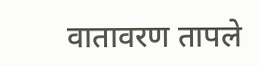वातावरण तापले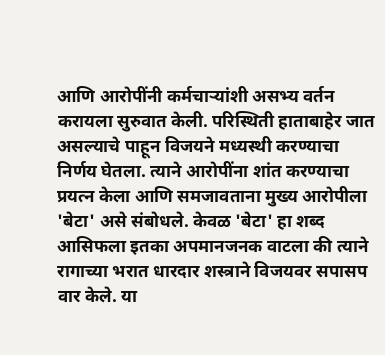आणि आरोपींनी कर्मचाऱ्यांशी असभ्य वर्तन करायला सुरुवात केली. परिस्थिती हाताबाहेर जात असल्याचे पाहून विजयने मध्यस्थी करण्याचा निर्णय घेतला. त्याने आरोपींना शांत करण्याचा प्रयत्न केला आणि समजावताना मुख्य आरोपीला 'बेटा' असे संबोधले. केवळ 'बेटा' हा शब्द आसिफला इतका अपमानजनक वाटला की त्याने रागाच्या भरात धारदार शस्त्राने विजयवर सपासप वार केले. या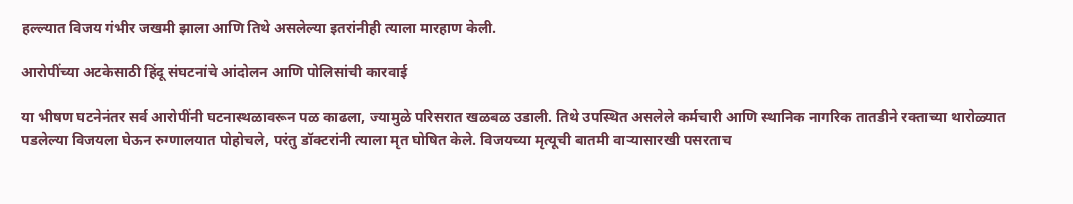हल्ल्यात विजय गंभीर जखमी झाला आणि तिथे असलेल्या इतरांनीही त्याला मारहाण केली.

आरोपींच्या अटकेसाठी हिंदू संघटनांचे आंदोलन आणि पोलिसांची कारवाई

या भीषण घटनेनंतर सर्व आरोपींनी घटनास्थळावरून पळ काढला, ज्यामुळे परिसरात खळबळ उडाली. तिथे उपस्थित असलेले कर्मचारी आणि स्थानिक नागरिक तातडीने रक्ताच्या थारोळ्यात पडलेल्या विजयला घेऊन रुग्णालयात पोहोचले, परंतु डॉक्टरांनी त्याला मृत घोषित केले. विजयच्या मृत्यूची बातमी वाऱ्यासारखी पसरताच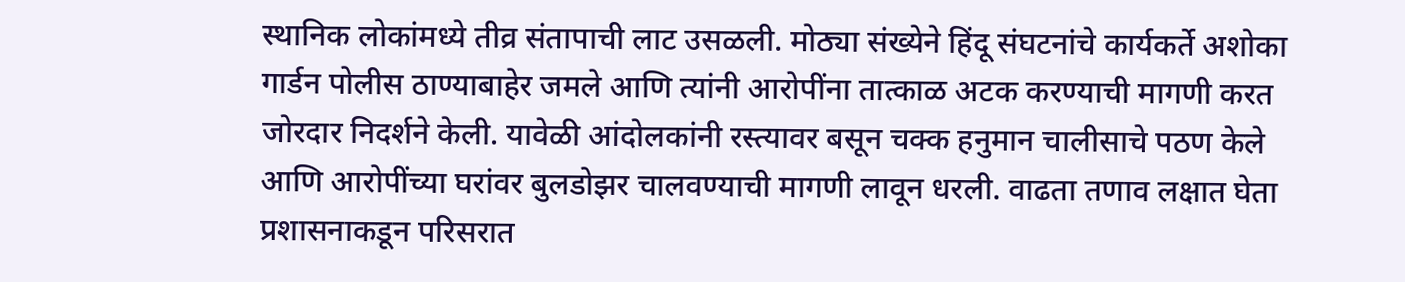स्थानिक लोकांमध्ये तीव्र संतापाची लाट उसळली. मोठ्या संख्येने हिंदू संघटनांचे कार्यकर्ते अशोका गार्डन पोलीस ठाण्याबाहेर जमले आणि त्यांनी आरोपींना तात्काळ अटक करण्याची मागणी करत जोरदार निदर्शने केली. यावेळी आंदोलकांनी रस्त्यावर बसून चक्क हनुमान चालीसाचे पठण केले आणि आरोपींच्या घरांवर बुलडोझर चालवण्याची मागणी लावून धरली. वाढता तणाव लक्षात घेता प्रशासनाकडून परिसरात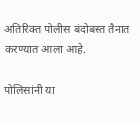अतिरिक्त पोलीस बंदोबस्त तैनात करण्यात आला आहे.

पोलिसांनी या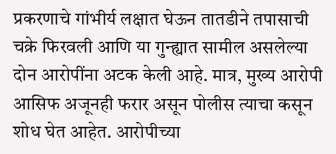प्रकरणाचे गांभीर्य लक्षात घेऊन तातडीने तपासाची चक्रे फिरवली आणि या गुन्ह्यात सामील असलेल्या दोन आरोपींना अटक केली आहे. मात्र, मुख्य आरोपी आसिफ अजूनही फरार असून पोलीस त्याचा कसून शोध घेत आहेत. आरोपीच्या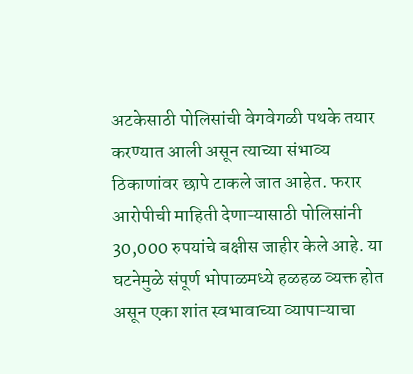अटकेसाठी पोलिसांची वेगवेगळी पथके तयार करण्यात आली असून त्याच्या संभाव्य ठिकाणांवर छापे टाकले जात आहेत. फरार आरोपीची माहिती देणाऱ्यासाठी पोलिसांनी 30,000 रुपयांचे बक्षीस जाहीर केले आहे. या घटनेमुळे संपूर्ण भोपाळमध्ये हळहळ व्यक्त होत असून एका शांत स्वभावाच्या व्यापाऱ्याचा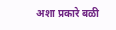अशा प्रकारे बळी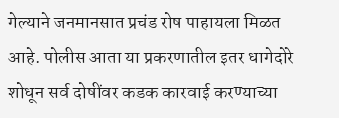गेल्याने जनमानसात प्रचंड रोष पाहायला मिळत आहे. पोलीस आता या प्रकरणातील इतर धागेदोरे शोधून सर्व दोषींवर कडक कारवाई करण्याच्या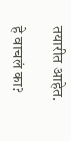तयारीत आहेत.

हे वाचलं का?